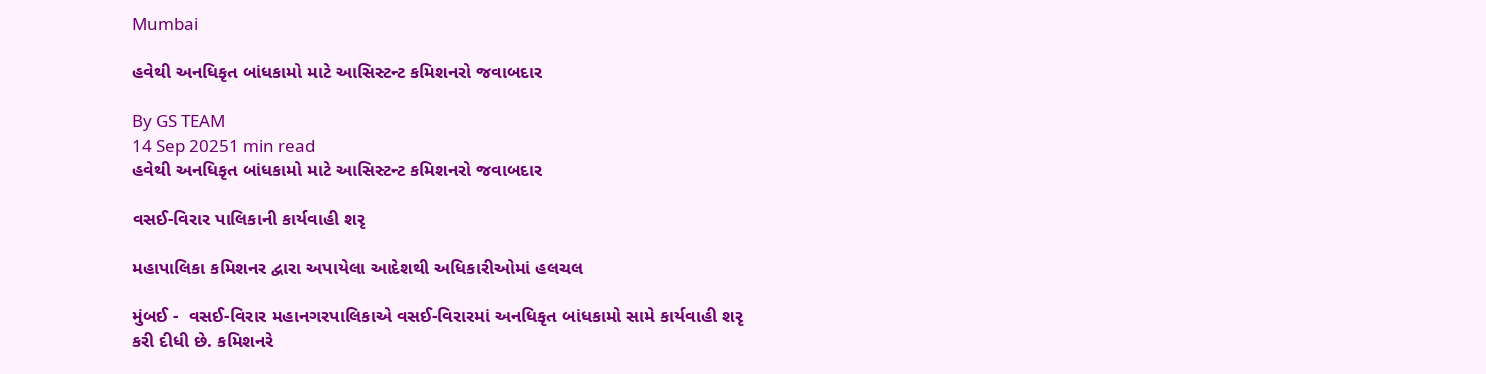Mumbai

હવેથી અનધિકૃત બાંધકામો માટે આસિસ્ટન્ટ કમિશનરો જવાબદાર

By GS TEAM
14 Sep 20251 min read
હવેથી અનધિકૃત બાંધકામો માટે આસિસ્ટન્ટ કમિશનરો જવાબદાર

વસઈ-વિરાર પાલિકાની કાર્યવાહી શરૃ

મહાપાલિકા કમિશનર દ્વારા અપાયેલા આદેશથી અધિકારીઓમાં હલચલ

મુંબઈ -  વસઈ-વિરાર મહાનગરપાલિકાએ વસઈ-વિરારમાં અનધિકૃત બાંધકામો સામે કાર્યવાહી શરૃ કરી દીધી છે. કમિશનરે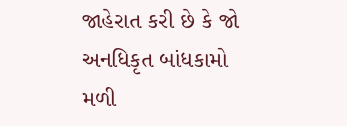જાહેરાત કરી છે કે જો અનધિકૃત બાંધકામો મળી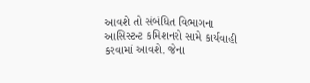આવશે તો સંબંધિત વિભાગના આસિસ્ટન્ટ કમિશનરો સામે કાર્યવાહી કરવામાં આવશે. જેના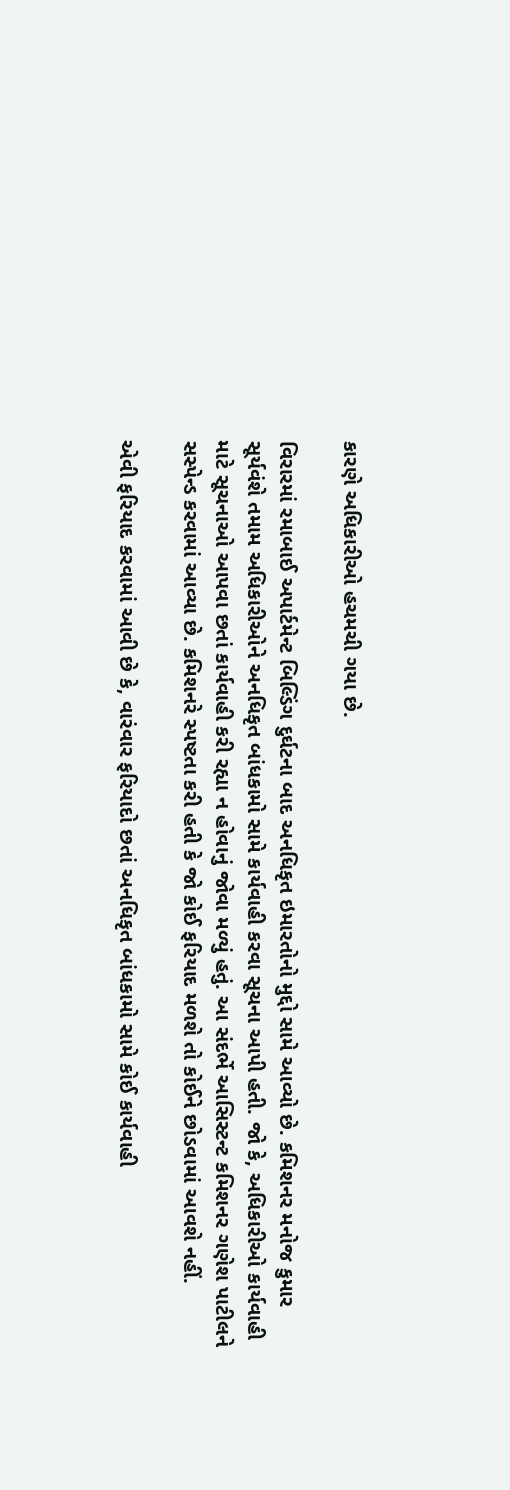કારણે અધિકારીઓ હચમચી ગયા છે.

વિરારમાં રમાબાઈ અપાર્ટમેન્ટ બિલ્ડિંગ દુર્ઘટના બાદ અનધિકૃત ઇમારતોનો મુદ્દો સામે આવ્યો છે. કમિશનર મનોજ કુમાર સૂર્યવંશે તમામ અધિકારીઓને અનધિકૃત બાંધકામો સામે કાર્યવાહી કરવા સૂચના આપી હતી. જો કે, અધિકારીઓ કાર્યવાહી માટે સૂચનાઓ આપવા છતાં કાર્યવાહી કરી રહ્યા ન હોવાનું જોવા મળ્યું હતું. આ સંદર્ભે આસિસ્ટન્ટ કમિશનર ગણેશ પાટીલને સસ્પેન્ડ કરવામાં આવ્યા છે. કમિશનરે સ્પષ્ટતા કરી હતી કે જો કોઈ ફરિયાદ મળશે તો કોઈને છોડવામાં આવશે નહીં.

એવી ફરિયાદ કરવામાં આવી છે કે, વારંવાર ફરિયાદો છતાં અનધિકૃત બાંધકામો સામે કોઈ કાર્યવાહી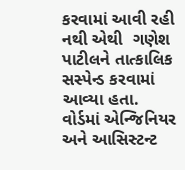કરવામાં આવી રહી નથી એથી  ગણેશ પાટીલને તાત્કાલિક સસ્પેન્ડ કરવામાં આવ્યા હતા. વોર્ડમાં એન્જિનિયર અને આસિસ્ટન્ટ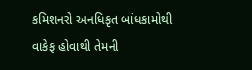કમિશનરો અનધિકૃત બાંધકામોથી વાકેફ હોવાથી તેમની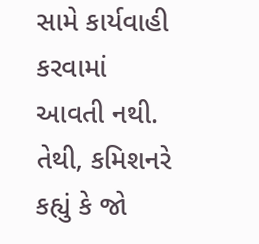સામે કાર્યવાહી કરવામાં આવતી નથી. તેથી, કમિશનરે કહ્યું કે જો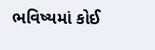ભવિષ્યમાં કોઈ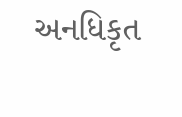અનધિકૃત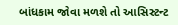બાંધકામ જોવા મળશે તો આસિસ્ટન્ટ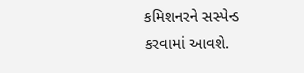કમિશનરને સસ્પેન્ડ કરવામાં આવશે.